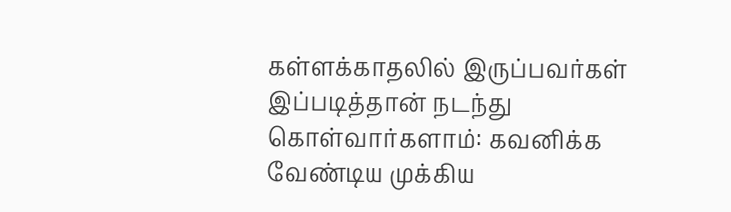கள்ளக்காதலில் இருப்பவர்கள் இப்படித்தான் நடந்து கொள்வார்களாம்: கவனிக்க வேண்டிய முக்கிய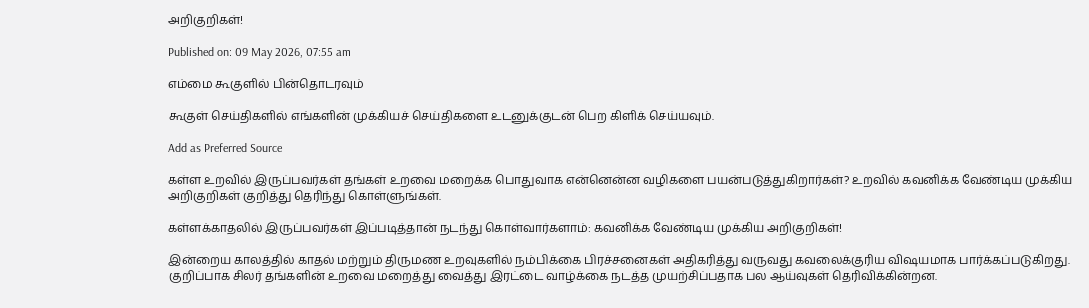அறிகுறிகள்!

Published on: 09 May 2026, 07:55 am

எம்மை கூகுளில் பின்தொடரவும்

கூகுள் செய்திகளில் எங்களின் முக்கியச் செய்திகளை உடனுக்குடன் பெற கிளிக் செய்யவும்.

Add as Preferred Source

கள்ள உறவில் இருப்பவர்கள் தங்கள் உறவை மறைக்க பொதுவாக என்னென்ன வழிகளை பயன்படுத்துகிறார்கள்? உறவில் கவனிக்க வேண்டிய முக்கிய அறிகுறிகள் குறித்து தெரிந்து கொள்ளுங்கள்.

கள்ளக்காதலில் இருப்பவர்கள் இப்படித்தான் நடந்து கொள்வார்களாம்: கவனிக்க வேண்டிய முக்கிய அறிகுறிகள்!

இன்றைய காலத்தில் காதல் மற்றும் திருமண உறவுகளில் நம்பிக்கை பிரச்சனைகள் அதிகரித்து வருவது கவலைக்குரிய விஷயமாக பார்க்கப்படுகிறது. குறிப்பாக சிலர் தங்களின் உறவை மறைத்து வைத்து இரட்டை வாழ்க்கை நடத்த முயற்சிப்பதாக பல ஆய்வுகள் தெரிவிக்கின்றன.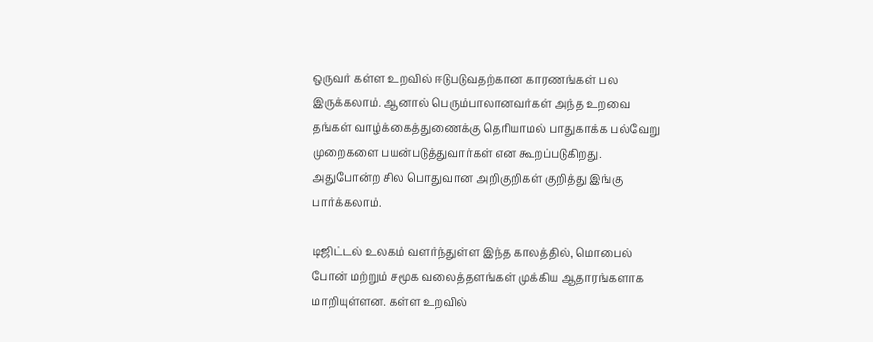ஒருவர் கள்ள உறவில் ஈடுபடுவதற்கான காரணங்கள் பல இருக்கலாம். ஆனால் பெரும்பாலானவர்கள் அந்த உறவை தங்கள் வாழ்க்கைத்துணைக்கு தெரியாமல் பாதுகாக்க பல்வேறு முறைகளை பயன்படுத்துவார்கள் என கூறப்படுகிறது. அதுபோன்ற சில பொதுவான அறிகுறிகள் குறித்து இங்கு பார்க்கலாம்.

டிஜிட்டல் உலகம் வளர்ந்துள்ள இந்த காலத்தில், மொபைல் போன் மற்றும் சமூக வலைத்தளங்கள் முக்கிய ஆதாரங்களாக மாறியுள்ளன. கள்ள உறவில்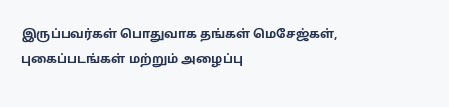இருப்பவர்கள் பொதுவாக தங்கள் மெசேஜ்கள், புகைப்படங்கள் மற்றும் அழைப்பு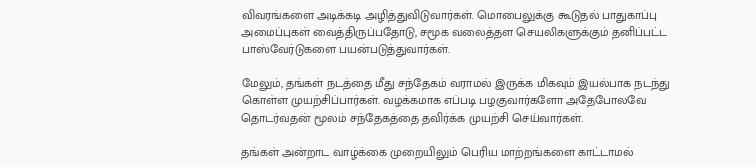விவரங்களை அடிக்கடி அழித்துவிடுவார்கள். மொபைலுக்கு கூடுதல் பாதுகாப்பு அமைப்புகள் வைத்திருப்பதோடு, சமூக வலைத்தள செயலிகளுக்கும் தனிப்பட்ட பாஸ்வேர்டுகளை பயன்படுத்துவார்கள்.

மேலும், தங்கள் நடத்தை மீது சந்தேகம் வராமல் இருக்க மிகவும் இயல்பாக நடந்து கொள்ள முயற்சிப்பார்கள். வழக்கமாக எப்படி பழகுவார்களோ அதேபோலவே தொடர்வதன் மூலம் சந்தேகத்தை தவிர்க்க முயற்சி செய்வார்கள்.

தங்கள் அன்றாட வாழ்க்கை முறையிலும் பெரிய மாற்றங்களை காட்டாமல்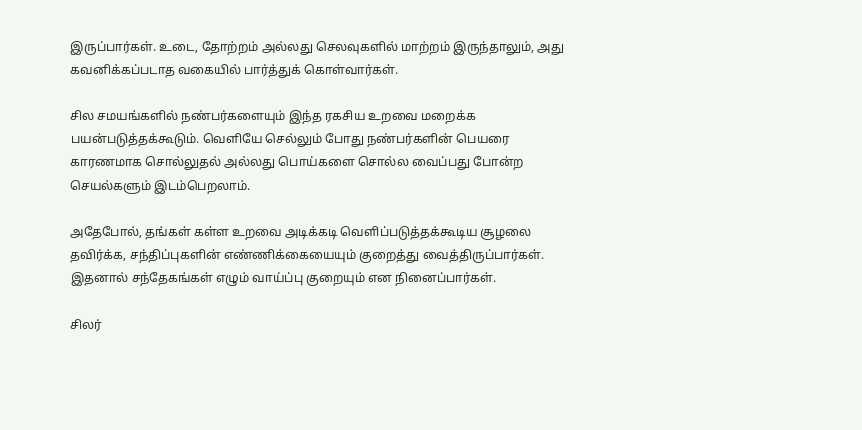இருப்பார்கள். உடை, தோற்றம் அல்லது செலவுகளில் மாற்றம் இருந்தாலும், அது கவனிக்கப்படாத வகையில் பார்த்துக் கொள்வார்கள்.

சில சமயங்களில் நண்பர்களையும் இந்த ரகசிய உறவை மறைக்க பயன்படுத்தக்கூடும். வெளியே செல்லும் போது நண்பர்களின் பெயரை காரணமாக சொல்லுதல் அல்லது பொய்களை சொல்ல வைப்பது போன்ற செயல்களும் இடம்பெறலாம்.

அதேபோல், தங்கள் கள்ள உறவை அடிக்கடி வெளிப்படுத்தக்கூடிய சூழலை தவிர்க்க, சந்திப்புகளின் எண்ணிக்கையையும் குறைத்து வைத்திருப்பார்கள். இதனால் சந்தேகங்கள் எழும் வாய்ப்பு குறையும் என நினைப்பார்கள்.

சிலர்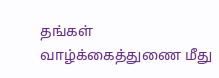தங்கள் வாழ்க்கைத்துணை மீது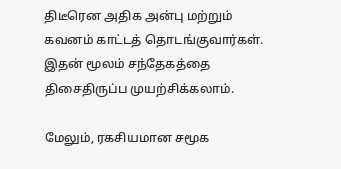திடீரென அதிக அன்பு மற்றும் கவனம் காட்டத் தொடங்குவார்கள். இதன் மூலம் சந்தேகத்தை திசைதிருப்ப முயற்சிக்கலாம்.

மேலும், ரகசியமான சமூக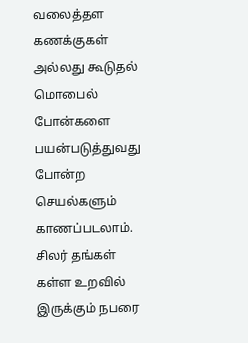வலைத்தள கணக்குகள் அல்லது கூடுதல் மொபைல் போன்களை பயன்படுத்துவது போன்ற செயல்களும் காணப்படலாம். சிலர் தங்கள் கள்ள உறவில் இருக்கும் நபரை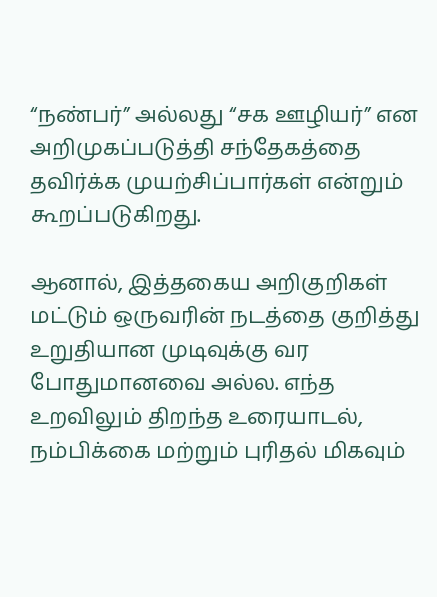“நண்பர்” அல்லது “சக ஊழியர்” என அறிமுகப்படுத்தி சந்தேகத்தை தவிர்க்க முயற்சிப்பார்கள் என்றும் கூறப்படுகிறது.

ஆனால், இத்தகைய அறிகுறிகள் மட்டும் ஒருவரின் நடத்தை குறித்து உறுதியான முடிவுக்கு வர போதுமானவை அல்ல. எந்த உறவிலும் திறந்த உரையாடல், நம்பிக்கை மற்றும் புரிதல் மிகவும்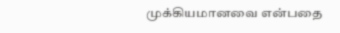முக்கியமானவை என்பதை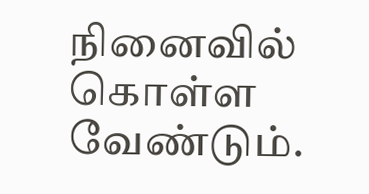நினைவில் கொள்ள வேண்டும்.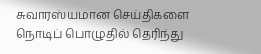சுவாரஸ்யமான செய்திகளை நொடிப் பொழுதில் தெரிந்து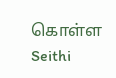கொள்ள Seithi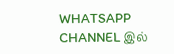WHATSAPP CHANNEL இல்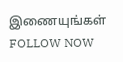இணையுங்கள் FOLLOW NOW